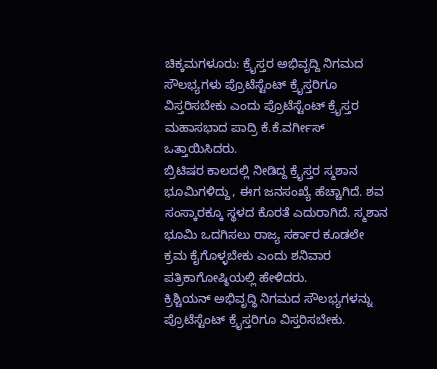ಚಿಕ್ಕಮಗಳೂರು: ಕ್ರೈಸ್ತರ ಅಭಿವೃದ್ದಿ ನಿಗಮದ ಸೌಲಭ್ಯಗಳು ಪ್ರೊಟೆಸ್ಟೆಂಟ್ ಕ್ರೈಸ್ತರಿಗೂ ವಿಸ್ತರಿಸಬೇಕು ಎಂದು ಪ್ರೊಟೆಸ್ಟೆಂಟ್ ಕ್ರೈಸ್ತರ ಮಹಾಸಭಾದ ಪಾದ್ರಿ ಕೆ.ಕೆ.ವರ್ಗೀಸ್ ಒತ್ತಾಯಿಸಿದರು.
ಬ್ರಿಟಿಷರ ಕಾಲದಲ್ಲಿ ನೀಡಿದ್ದ ಕ್ರೈಸ್ತರ ಸ್ಮಶಾನ ಭೂಮಿಗಳಿದ್ದು, ಈಗ ಜನಸಂಖ್ಯೆ ಹೆಚ್ಚಾಗಿದೆ. ಶವ ಸಂಸ್ಕಾರಕ್ಕೂ ಸ್ಥಳದ ಕೊರತೆ ಎದುರಾಗಿದೆ. ಸ್ಮಶಾನ ಭೂಮಿ ಒದಗಿಸಲು ರಾಜ್ಯ ಸರ್ಕಾರ ಕೂಡಲೇ ಕ್ರಮ ಕೈಗೊಳ್ಳಬೇಕು ಎಂದು ಶನಿವಾರ ಪತ್ರಿಕಾಗೋಷ್ಠಿಯಲ್ಲಿ ಹೇಳಿದರು.
ಕ್ರಿಶ್ಚಿಯನ್ ಅಭಿವೃದ್ಧಿ ನಿಗಮದ ಸೌಲಭ್ಯಗಳನ್ನು ಪ್ರೊಟೆಸ್ಟೆಂಟ್ ಕ್ರೈಸ್ತರಿಗೂ ವಿಸ್ತರಿಸಬೇಕು.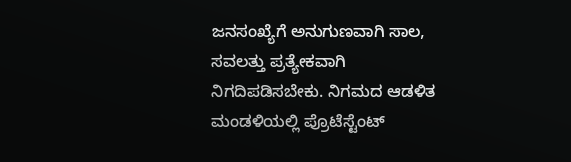ಜನಸಂಖ್ಯೆಗೆ ಅನುಗುಣವಾಗಿ ಸಾಲ, ಸವಲತ್ತು ಪ್ರತ್ಯೇಕವಾಗಿ ನಿಗದಿಪಡಿಸಬೇಕು. ನಿಗಮದ ಆಡಳಿತ ಮಂಡಳಿಯಲ್ಲಿ ಪ್ರೊಟೆಸ್ಟೆಂಟ್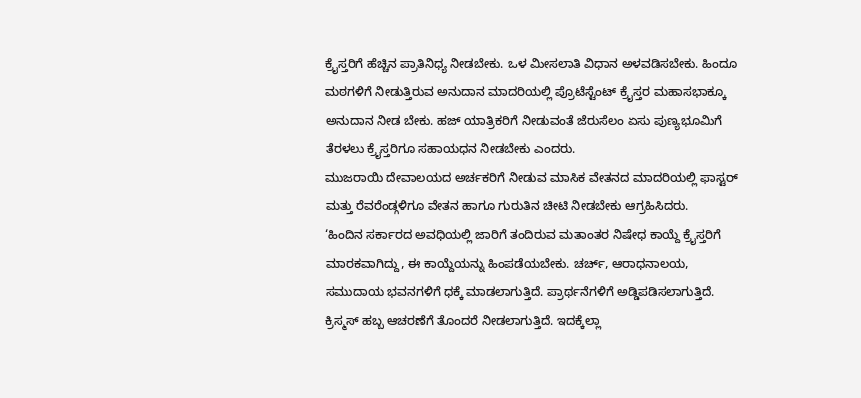ಕ್ರೈಸ್ತರಿಗೆ ಹೆಚ್ಚಿನ ಪ್ರಾತಿನಿಧ್ಯ ನೀಡಬೇಕು. ಒಳ ಮೀಸಲಾತಿ ವಿಧಾನ ಅಳವಡಿಸಬೇಕು. ಹಿಂದೂ ಮಠಗಳಿಗೆ ನೀಡುತ್ತಿರುವ ಅನುದಾನ ಮಾದರಿಯಲ್ಲಿ ಪ್ರೊಟೆಸ್ಟೆಂಟ್ ಕ್ರೈಸ್ತರ ಮಹಾಸಭಾಕ್ಕೂ ಅನುದಾನ ನೀಡ ಬೇಕು. ಹಜ್ ಯಾತ್ರಿಕರಿಗೆ ನೀಡುವಂತೆ ಜೆರುಸೆಲಂ ಏಸು ಪುಣ್ಯಭೂಮಿಗೆ ತೆರಳಲು ಕ್ರೈಸ್ತರಿಗೂ ಸಹಾಯಧನ ನೀಡಬೇಕು ಎಂದರು.
ಮುಜರಾಯಿ ದೇವಾಲಯದ ಅರ್ಚಕರಿಗೆ ನೀಡುವ ಮಾಸಿಕ ವೇತನದ ಮಾದರಿಯಲ್ಲಿ ಫಾಸ್ಟರ್ ಮತ್ತು ರೆವರೆಂಡ್ಗಳಿಗೂ ವೇತನ ಹಾಗೂ ಗುರುತಿನ ಚೀಟಿ ನೀಡಬೇಕು ಆಗ್ರಹಿಸಿದರು.
‘ಹಿಂದಿನ ಸರ್ಕಾರದ ಅವಧಿಯಲ್ಲಿ ಜಾರಿಗೆ ತಂದಿರುವ ಮತಾಂತರ ನಿಷೇಧ ಕಾಯ್ದೆ ಕ್ರೈಸ್ತರಿಗೆ ಮಾರಕವಾಗಿದ್ದು, ಈ ಕಾಯ್ದೆಯನ್ನು ಹಿಂಪಡೆಯಬೇಕು. ಚರ್ಚ್, ಆರಾಧನಾಲಯ, ಸಮುದಾಯ ಭವನಗಳಿಗೆ ಧಕ್ಕೆ ಮಾಡಲಾಗುತ್ತಿದೆ. ಪ್ರಾರ್ಥನೆಗಳಿಗೆ ಅಡ್ಡಿಪಡಿಸಲಾಗುತ್ತಿದೆ. ಕ್ರಿಸ್ಮಸ್ ಹಬ್ಬ ಆಚರಣೆಗೆ ತೊಂದರೆ ನೀಡಲಾಗುತ್ತಿದೆ. ಇದಕ್ಕೆಲ್ಲಾ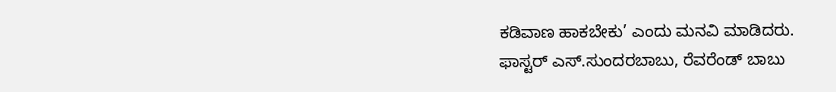ಕಡಿವಾಣ ಹಾಕಬೇಕು’ ಎಂದು ಮನವಿ ಮಾಡಿದರು.
ಫಾಸ್ಟರ್ ಎಸ್.ಸುಂದರಬಾಬು, ರೆವರೆಂಡ್ ಬಾಬು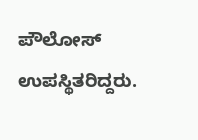ಪೌಲೋಸ್ ಉಪಸ್ಥಿತರಿದ್ದರು.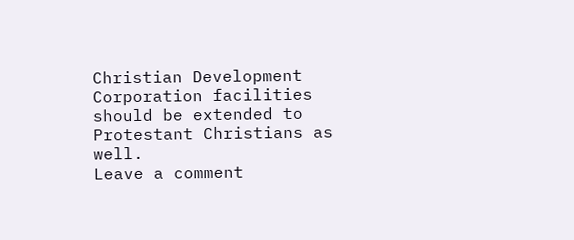Christian Development Corporation facilities should be extended to Protestant Christians as well.
Leave a comment